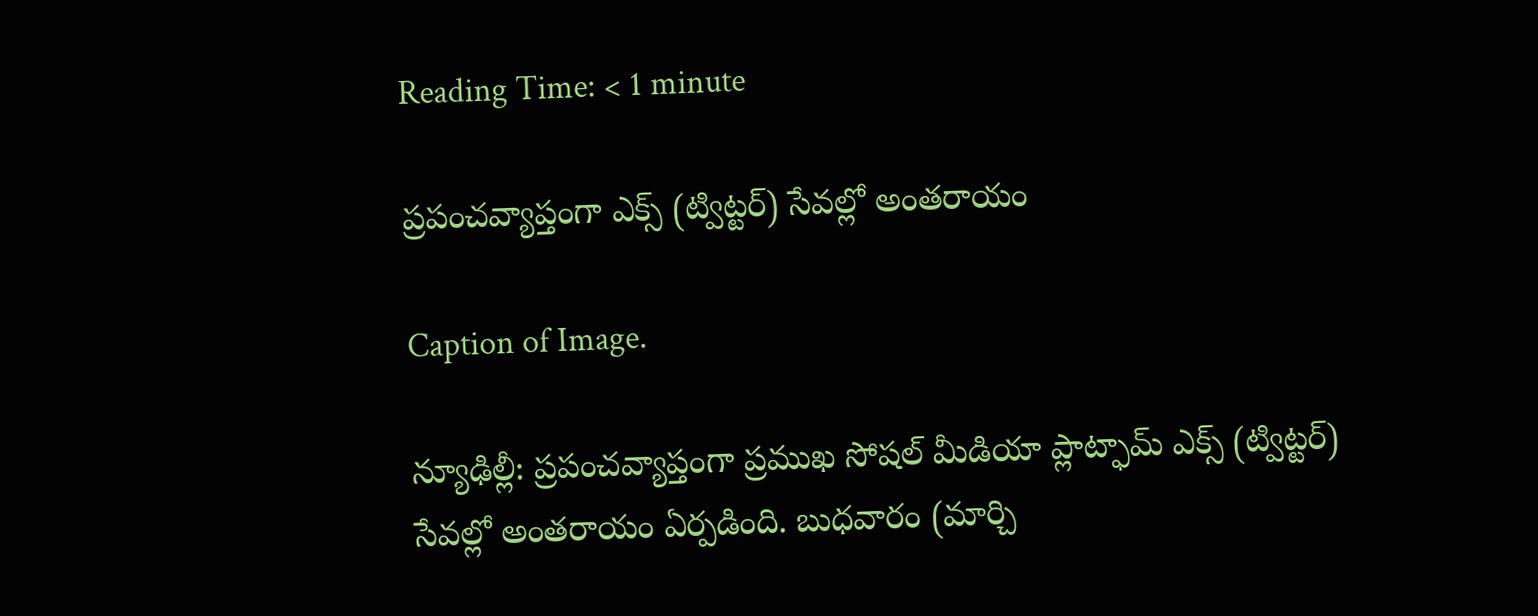Reading Time: < 1 minute

ప్రపంచవ్యాప్తంగా ఎక్స్ (ట్విట్టర్) సేవల్లో అంతరాయం

Caption of Image.

న్యూఢిల్లీ: ప్రపంచవ్యాప్తంగా ప్రముఖ సోషల్ మీడియా ప్లాట్ఫామ్ ఎక్స్ (ట్విట్టర్) సేవల్లో అంతరాయం ఏర్పడింది. బుధవారం (మార్చి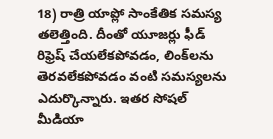18) రాత్రి యాప్లో సాంకేతిక సమస్య తలెత్తింది. దీంతో యూజర్లు ఫీడ్‌ రిఫ్రెష్ చేయలేకపోవడం, లింక్‌లను తెరవలేకపోవడం వంటి సమస్యలను ఎదుర్కొన్నారు. ఇతర సోషల్ మీడియా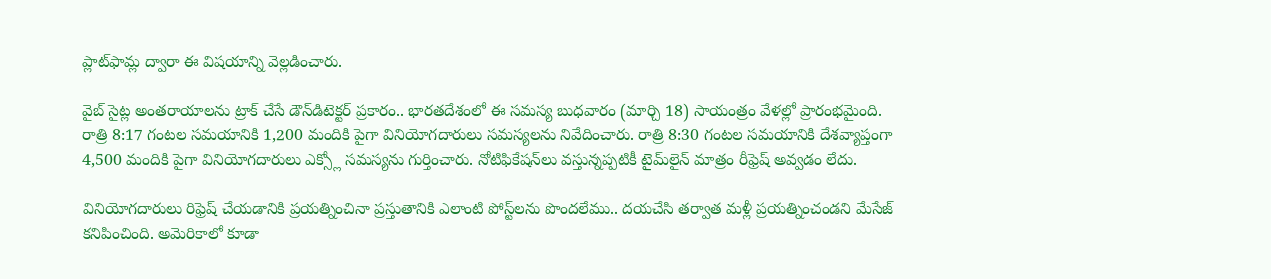ప్లాట్‌ఫామ్ల ద్వారా ఈ విషయాన్ని వెల్లడించారు.

వైబ్ సైట్ల అంతరాయాలను ట్రాక్ చేసే డౌన్‌డిటెక్టర్ ప్రకారం.. భారతదేశంలో ఈ సమస్య బుధవారం (మార్చి 18) సాయంత్రం వేళల్లో ప్రారంభమైంది. రాత్రి 8:17 గంటల సమయానికి 1,200 మందికి పైగా వినియోగదారులు సమస్యలను నివేదించారు. రాత్రి 8:30 గంటల సమయానికి దేశవ్యాప్తంగా 4,500 మందికి పైగా వినియోగదారులు ఎక్స్లో సమస్యను గుర్తించారు. నోటిఫికేషన్‌లు వస్తున్నప్పటికీ టైమ్‌లైన్ మాత్రం రీఫ్రెష్ అవ్వడం లేదు.

వినియోగదారులు రిఫ్రెష్ చేయడానికి ప్రయత్నించినా ప్రస్తుతానికి ఎలాంటి పోస్ట్‌లను పొందలేము.. దయచేసి తర్వాత మళ్లీ ప్రయత్నించండని మేసేజ్ కనిపించింది. అమెరికాలో కూడా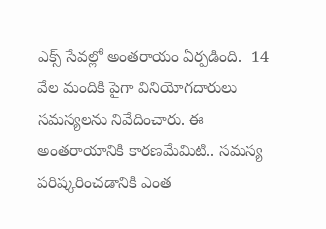ఎక్స్ సేవల్లో అంతరాయం ఏర్పడింది.  14 వేల మందికి పైగా వినియోగదారులు సమస్యలను నివేదించారు. ఈ అంతరాయానికి కారణమేమిటి.. సమస్య పరిష్కరించడానికి ఎంత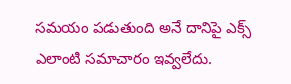సమయం పడుతుంది అనే దానిపై ఎక్స్ ఎలాంటి సమాచారం ఇవ్వలేదు.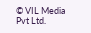© VIL Media Pvt Ltd.